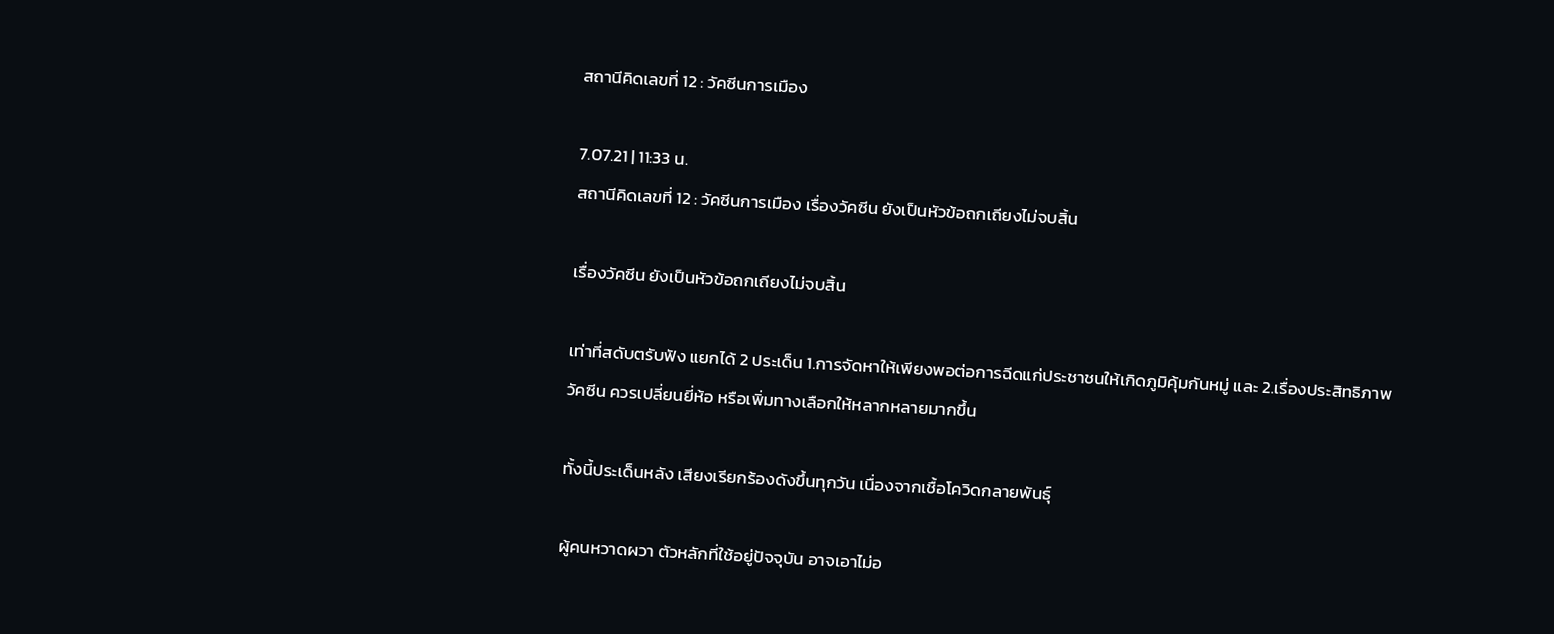สถานีคิดเลขที่ 12 : วัคซีนการเมือง

7.07.21 | 11:33 น.
สถานีคิดเลขที่ 12 : วัคซีนการเมือง เรื่องวัคซีน ยังเป็นหัวข้อถกเถียงไม่จบสิ้น

เรื่องวัคซีน ยังเป็นหัวข้อถกเถียงไม่จบสิ้น

เท่าที่สดับตรับฟัง แยกได้ 2 ประเด็น 1.การจัดหาให้เพียงพอต่อการฉีดแก่ประชาชนให้เกิดภูมิคุ้มกันหมู่ และ 2.เรื่องประสิทธิภาพวัคซีน ควรเปลี่ยนยี่ห้อ หรือเพิ่มทางเลือกให้หลากหลายมากขึ้น

ทั้งนี้ประเด็นหลัง เสียงเรียกร้องดังขึ้นทุกวัน เนื่องจากเชื้อโควิดกลายพันธุ์

ผู้คนหวาดผวา ตัวหลักที่ใช้อยู่ปัจจุบัน อาจเอาไม่อ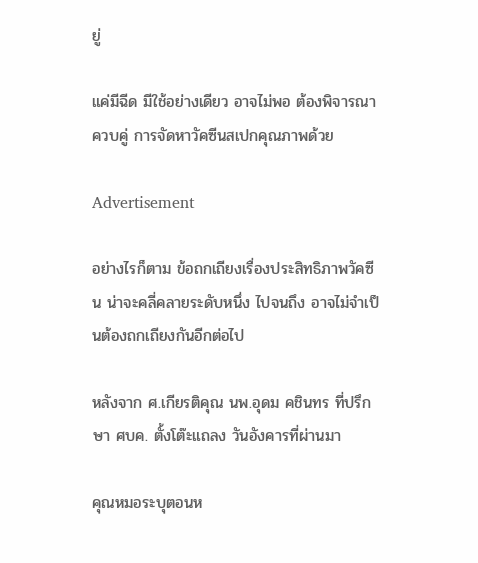ยู่

แค่มีฉีด มีใช้อย่างเดียว อาจไม่พอ ต้องพิจารณาควบคู่ การจัดหาวัคซีนสเปกคุณภาพด้วย

Advertisement

อย่างไรก็ตาม ข้อถกเถียงเรื่องประสิทธิภาพวัคซีน น่าจะคลี่คลายระดับหนึ่ง ไปจนถึง อาจไม่จำเป็นต้องถกเถียงกันอีกต่อไป

หลังจาก ศ.เกียรติคุณ นพ.อุดม คชินทร ที่ปรึกษา ศบค. ตั้งโต๊ะแถลง วันอังคารที่ผ่านมา

คุณหมอระบุตอนห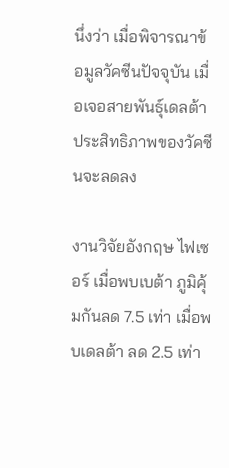นึ่งว่า เมื่อพิจารณาข้อมูลวัคซีนปัจจุบัน เมื่อเจอสายพันธุ์เดลต้า ประสิทธิภาพของวัคซีนจะลดลง

งานวิจัยอังกฤษ ไฟเซอร์ เมื่อพบเบต้า ภูมิคุ้มกันลด 7.5 เท่า เมื่อพบเดลต้า ลด 2.5 เท่า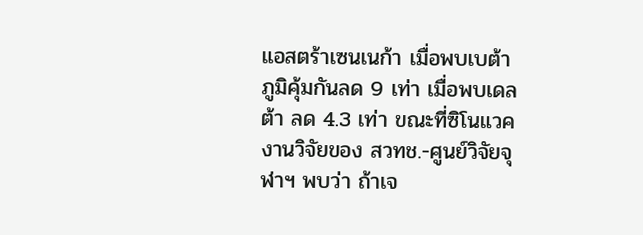แอสตร้าเซนเนก้า เมื่อพบเบต้า ภูมิคุ้มกันลด 9 เท่า เมื่อพบเดลต้า ลด 4.3 เท่า ขณะที่ซิโนแวค งานวิจัยของ สวทช.-ศูนย์วิจัยจุฬาฯ พบว่า ถ้าเจ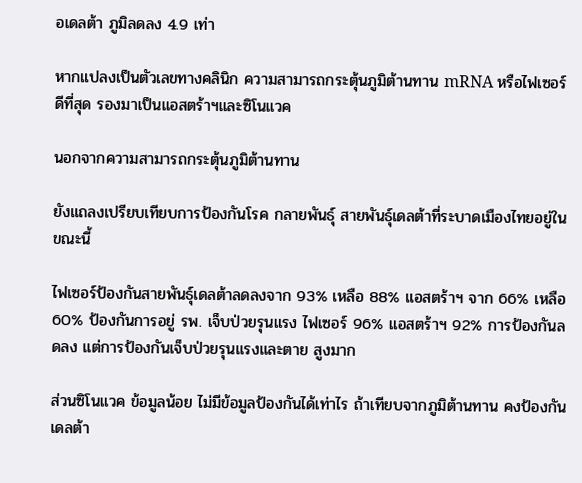อเดลต้า ภูมิลดลง 4.9 เท่า

หากแปลงเป็นตัวเลขทางคลินิก ความสามารถกระตุ้นภูมิต้านทาน mRNA หรือไฟเซอร์ ดีที่สุด รองมาเป็นแอสตร้าฯและซิโนแวค

นอกจากความสามารถกระตุ้นภูมิต้านทาน

ยังแถลงเปรียบเทียบการป้องกันโรค กลายพันธุ์ สายพันธุ์เดลต้าที่ระบาดเมืองไทยอยู่ในขณะนี้

ไฟเซอร์ป้องกันสายพันธุ์เดลต้าลดลงจาก 93% เหลือ 88% แอสตร้าฯ จาก 66% เหลือ 60% ป้องกันการอยู่ รพ. เจ็บป่วยรุนแรง ไฟเซอร์ 96% แอสตร้าฯ 92% การป้องกันลดลง แต่การป้องกันเจ็บป่วยรุนแรงและตาย สูงมาก

ส่วนซิโนแวค ข้อมูลน้อย ไม่มีข้อมูลป้องกันได้เท่าไร ถ้าเทียบจากภูมิต้านทาน คงป้องกันเดลต้า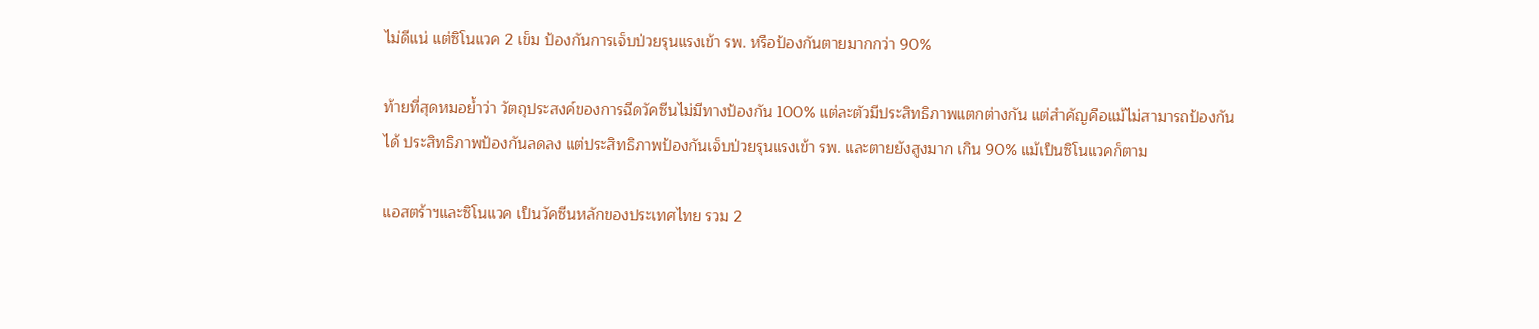ไม่ดีแน่ แต่ซิโนแวค 2 เข็ม ป้องกันการเจ็บป่วยรุนแรงเข้า รพ. หรือป้องกันตายมากกว่า 90%

ท้ายที่สุดหมอย้ำว่า วัตถุประสงค์ของการฉีดวัคซีนไม่มีทางป้องกัน 100% แต่ละตัวมีประสิทธิภาพแตกต่างกัน แต่สำคัญคือแม้ไม่สามารถป้องกันได้ ประสิทธิภาพป้องกันลดลง แต่ประสิทธิภาพป้องกันเจ็บป่วยรุนแรงเข้า รพ. และตายยังสูงมาก เกิน 90% แม้เป็นซิโนแวคก็ตาม

แอสตร้าฯและซิโนแวค เป็นวัคซีนหลักของประเทศไทย รวม 2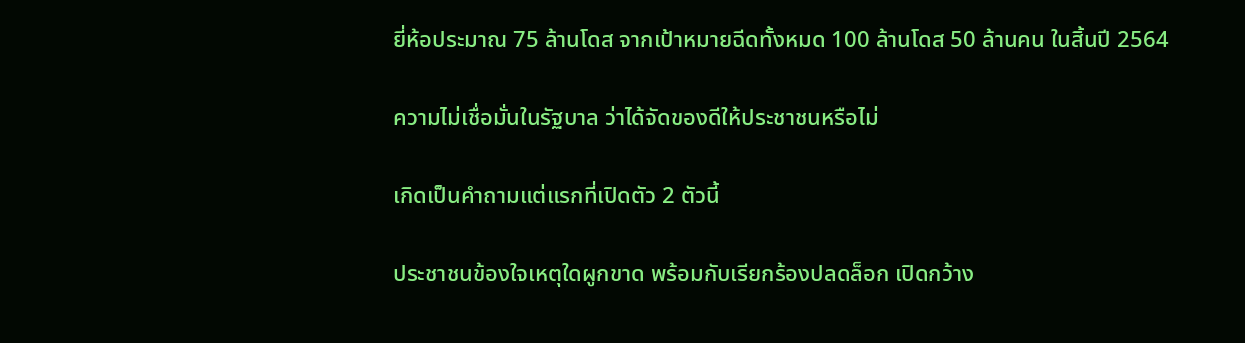ยี่ห้อประมาณ 75 ล้านโดส จากเป้าหมายฉีดทั้งหมด 100 ล้านโดส 50 ล้านคน ในสิ้นปี 2564

ความไม่เชื่อมั่นในรัฐบาล ว่าได้จัดของดีให้ประชาชนหรือไม่

เกิดเป็นคำถามแต่แรกที่เปิดตัว 2 ตัวนี้

ประชาชนข้องใจเหตุใดผูกขาด พร้อมกับเรียกร้องปลดล็อก เปิดกว้าง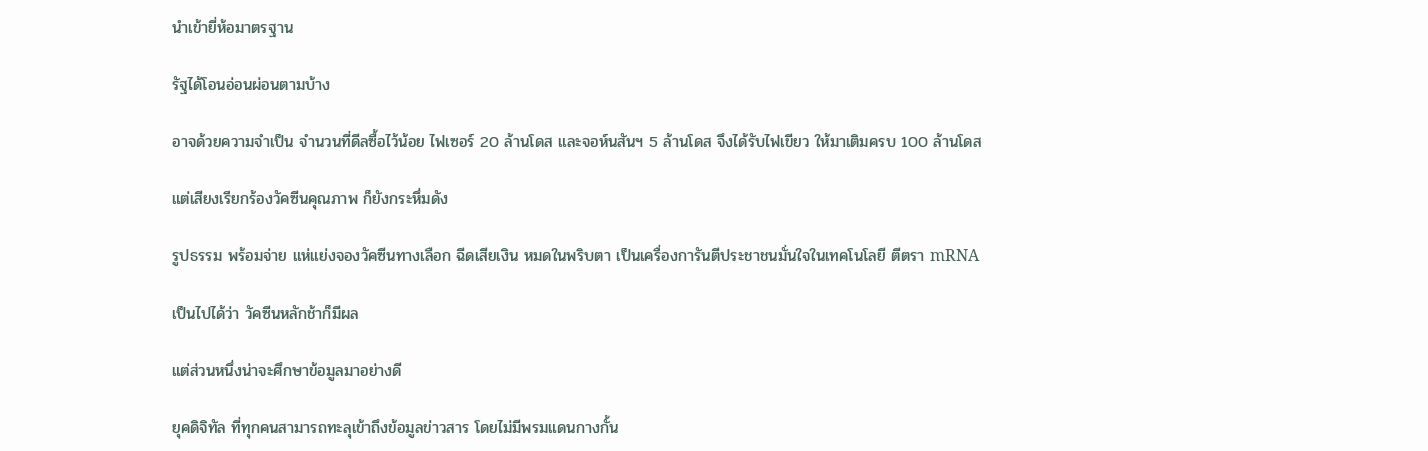นำเข้ายี่ห้อมาตรฐาน

รัฐได้โอนอ่อนผ่อนตามบ้าง

อาจด้วยความจำเป็น จำนวนที่ดีลซื้อไว้น้อย ไฟเซอร์ 20 ล้านโดส และจอห์นสันฯ 5 ล้านโดส จึงได้รับไฟเขียว ให้มาเติมครบ 100 ล้านโดส

แต่เสียงเรียกร้องวัคซีนคุณภาพ ก็ยังกระหึ่มดัง

รูปธรรม พร้อมจ่าย แห่แย่งจองวัคซีนทางเลือก ฉีดเสียเงิน หมดในพริบตา เป็นเครื่องการันตีประชาชนมั่นใจในเทคโนโลยี ตีตรา mRNA

เป็นไปได้ว่า วัคซีนหลักช้าก็มีผล

แต่ส่วนหนึ่งน่าจะศึกษาข้อมูลมาอย่างดี

ยุคดิจิทัล ที่ทุกคนสามารถทะลุเข้าถึงข้อมูลข่าวสาร โดยไม่มีพรมแดนกางกั้น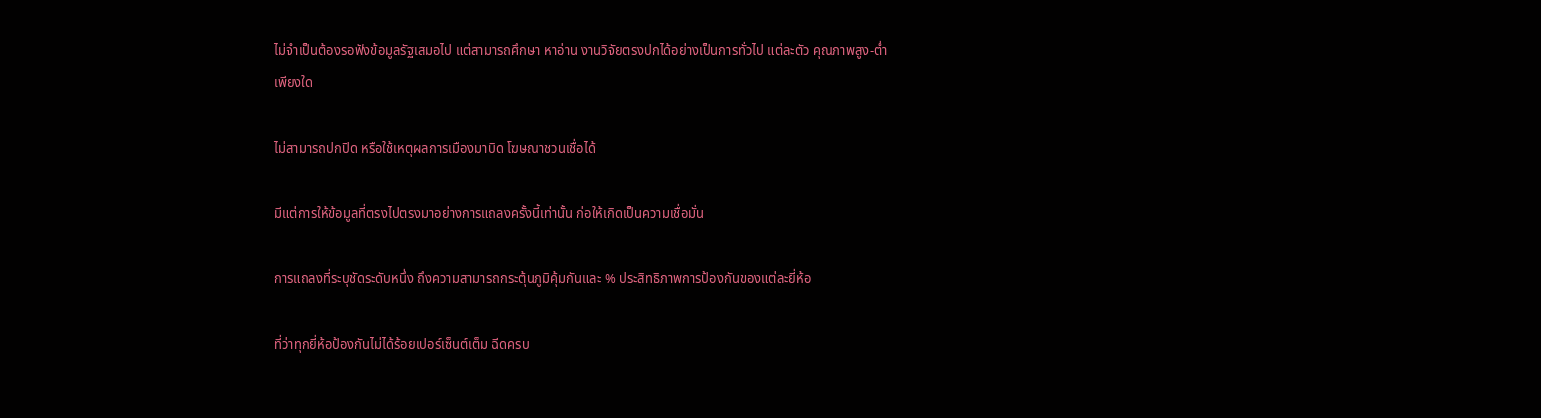ไม่จำเป็นต้องรอฟังข้อมูลรัฐเสมอไป แต่สามารถศึกษา หาอ่าน งานวิจัยตรงปกได้อย่างเป็นการทั่วไป แต่ละตัว คุณภาพสูง-ต่ำ เพียงใด

ไม่สามารถปกปิด หรือใช้เหตุผลการเมืองมาบิด โฆษณาชวนเชื่อได้

มีแต่การให้ข้อมูลที่ตรงไปตรงมาอย่างการแถลงครั้งนี้เท่านั้น ก่อให้เกิดเป็นความเชื่อมั่น

การแถลงที่ระบุชัดระดับหนึ่ง ถึงความสามารถกระตุ้นภูมิคุ้มกันและ % ประสิทธิภาพการป้องกันของแต่ละยี่ห้อ

ที่ว่าทุกยี่ห้อป้องกันไม่ได้ร้อยเปอร์เซ็นต์เต็ม ฉีดครบ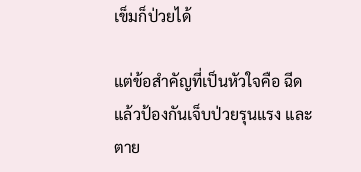เข็มก็ป่วยได้

แต่ข้อสำคัญที่เป็นหัวใจคือ ฉีดแล้วป้องกันเจ็บป่วยรุนแรง และตาย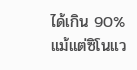ได้เกิน 90% แม้แต่ซิโนแว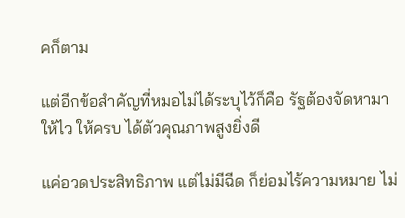คก็ตาม

แต่อีกข้อสำคัญที่หมอไม่ได้ระบุไว้ก็คือ รัฐต้องจัดหามาให้ไว ให้ครบ ได้ตัวคุณภาพสูงยิ่งดี

แค่อวดประสิทธิภาพ แต่ไม่มีฉีด ก็ย่อมไร้ความหมาย ไม่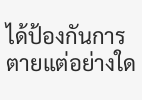ได้ป้องกันการตายแต่อย่างใด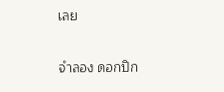เลย

จำลอง ดอกปิก